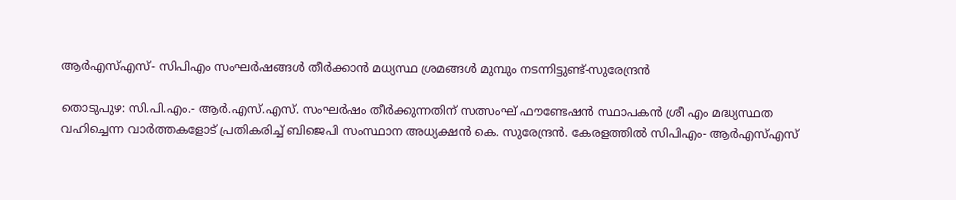ആര്‍എസ്എസ്- സിപിഎം സംഘര്‍ഷങ്ങള്‍ തീര്‍ക്കാന്‍ മധ്യസ്ഥ ശ്രമങ്ങള്‍ മുമ്പും നടന്നിട്ടുണ്ട്-സുരേന്ദ്രന്‍

തൊടുപുഴ: സി.പി.എം.- ആർ.എസ്.എസ്. സംഘർഷം തീർക്കുന്നതിന് സത്സംഘ് ഫൗണ്ടേഷൻ സ്ഥാപകൻ ശ്രീ എം മദ്ധ്യസ്ഥത വഹിച്ചെന്ന വാർത്തകളോട് പ്രതികരിച്ച് ബിജെപി സംസ്ഥാന അധ്യക്ഷൻ കെ. സുരേന്ദ്രൻ. കേരളത്തിൽ സിപിഎം- ആർഎസ്എസ്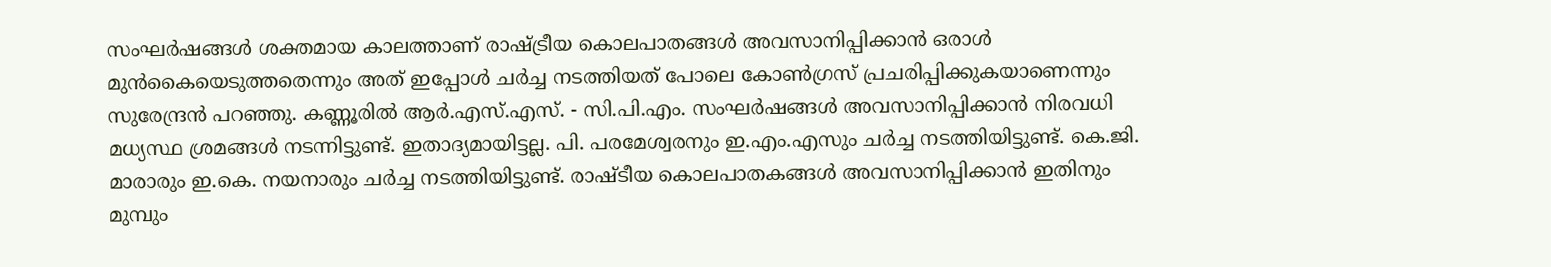സംഘർഷങ്ങൾ ശക്തമായ കാലത്താണ് രാഷ്ട്രീയ കൊലപാതങ്ങൾ അവസാനിപ്പിക്കാൻ ഒരാൾ മുൻകൈയെടുത്തതെന്നും അത് ഇപ്പോൾ ചർച്ച നടത്തിയത് പോലെ കോൺഗ്രസ് പ്രചരിപ്പിക്കുകയാണെന്നും സുരേന്ദ്രൻ പറഞ്ഞു. കണ്ണൂരിൽ ആർ.എസ്.എസ്. - സി.പി.എം. സംഘർഷങ്ങൾ അവസാനിപ്പിക്കാൻ നിരവധി മധ്യസ്ഥ ശ്രമങ്ങൾ നടന്നിട്ടുണ്ട്. ഇതാദ്യമായിട്ടല്ല. പി. പരമേശ്വരനും ഇ.എം.എസും ചർച്ച നടത്തിയിട്ടുണ്ട്. കെ.ജി. മാരാരും ഇ.കെ. നയനാരും ചർച്ച നടത്തിയിട്ടുണ്ട്. രാഷ്ടീയ കൊലപാതകങ്ങൾ അവസാനിപ്പിക്കാൻ ഇതിനും മുമ്പും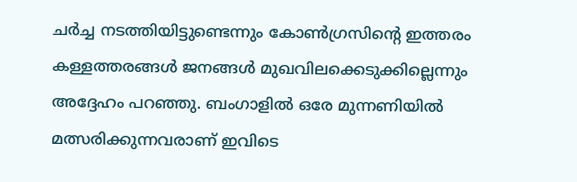ചർച്ച നടത്തിയിട്ടുണ്ടെന്നും കോൺഗ്രസിന്റെ ഇത്തരം കള്ളത്തരങ്ങൾ ജനങ്ങൾ മുഖവിലക്കെടുക്കില്ലെന്നും അദ്ദേഹം പറഞ്ഞു. ബംഗാളിൽ ഒരേ മുന്നണിയിൽ മത്സരിക്കുന്നവരാണ് ഇവിടെ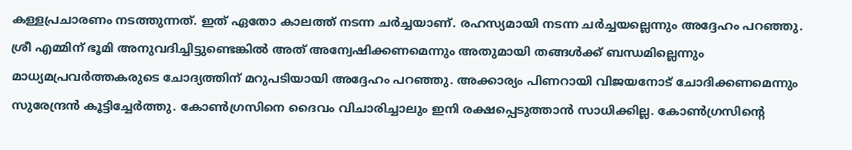കള്ളപ്രചാരണം നടത്തുന്നത്. ഇത് ഏതോ കാലത്ത് നടന്ന ചർച്ചയാണ്. രഹസ്യമായി നടന്ന ചർച്ചയല്ലെന്നും അദ്ദേഹം പറഞ്ഞു. ശ്രീ എമ്മിന് ഭൂമി അനുവദിച്ചിട്ടുണ്ടെങ്കിൽ അത് അന്വേഷിക്കണമെന്നും അതുമായി തങ്ങൾക്ക് ബന്ധമില്ലെന്നും മാധ്യമപ്രവർത്തകരുടെ ചോദ്യത്തിന് മറുപടിയായി അദ്ദേഹം പറഞ്ഞു. അക്കാര്യം പിണറായി വിജയനോട് ചോദിക്കണമെന്നും സുരേന്ദ്രൻ കൂട്ടിച്ചേർത്തു. കോൺഗ്രസിനെ ദൈവം വിചാരിച്ചാലും ഇനി രക്ഷപ്പെടുത്താൻ സാധിക്കില്ല. കോൺഗ്രസിന്റെ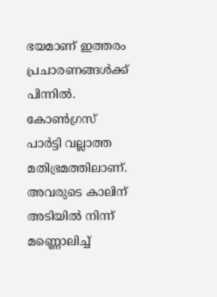ഭയമാണ് ഇത്തരം പ്രചാരണങ്ങൾക്ക് പിന്നിൽ. കോൺഗ്രസ് പാർട്ടി വല്ലാത്ത മതിഭ്രമത്തിലാണ്. അവരുടെ കാലിന് അടിയിൽ നിന്ന് മണ്ണൊലിച്ച്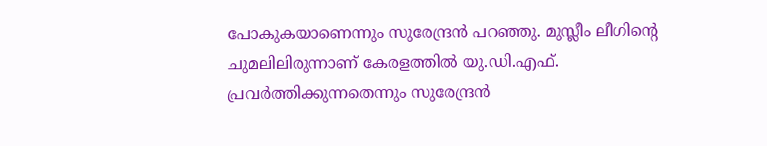പോകുകയാണെന്നും സുരേന്ദ്രൻ പറഞ്ഞു. മുസ്ലീം ലീഗിന്റെ ചുമലിലിരുന്നാണ് കേരളത്തിൽ യു.ഡി.എഫ്. പ്രവർത്തിക്കുന്നതെന്നും സുരേന്ദ്രൻ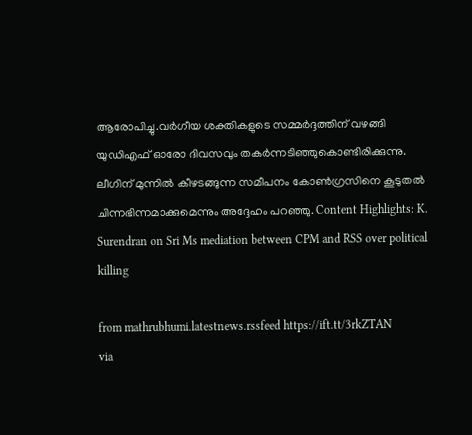ആരോപിച്ചു.വർഗീയ ശക്തികളുടെ സമ്മർദ്ദത്തിന് വഴങ്ങി യുഡിഎഫ് ഓരോ ദിവസവും തകർന്നടിഞ്ഞുകൊണ്ടിരിക്കുന്നു. ലീഗിന് മുന്നിൽ കീഴടങ്ങുന്ന സമീപനം കോൺഗ്രസിനെ കൂടുതൽ ചിന്നഭിന്നമാക്കുമെന്നും അദ്ദേഹം പറഞ്ഞു. Content Highlights: K. Surendran on Sri Ms mediation between CPM and RSS over political killing

from mathrubhumi.latestnews.rssfeed https://ift.tt/3rkZTAN
via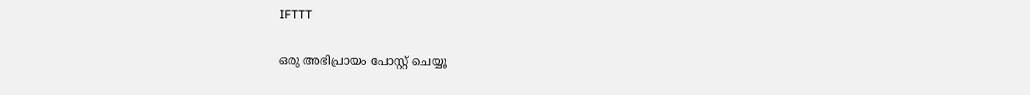IFTTT

ഒരു അഭിപ്രായം പോസ്റ്റ് ചെയ്യൂ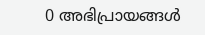0 അഭിപ്രായങ്ങള്‍